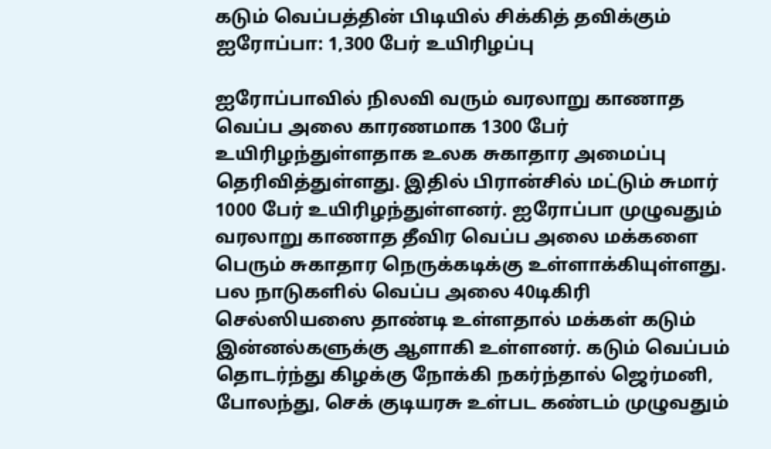கடும் வெப்பத்தின் பிடியில் சிக்கித் தவிக்கும் ஐரோப்பா: 1,300 பேர் உயிரிழப்பு

ஐரோப்பாவில் நிலவி வரும் வரலாறு காணாத வெப்ப அலை காரணமாக 1300 பேர் உயிரிழந்துள்ளதாக உலக சுகாதார அமைப்பு தெரிவித்துள்ளது. இதில் பிரான்சில் மட்டும் சுமார் 1000 பேர் உயிரிழந்துள்ளனர். ஐரோப்பா முழுவதும் வரலாறு காணாத தீவிர வெப்ப அலை மக்களை பெரும் சுகாதார நெருக்கடிக்கு உள்ளாக்கியுள்ளது. பல நாடுகளில் வெப்ப அலை 40டிகிரி செல்ஸியஸை தாண்டி உள்ளதால் மக்கள் கடும் இன்னல்களுக்கு ஆளாகி உள்ளனர். கடும் வெப்பம் தொடர்ந்து கிழக்கு நோக்கி நகர்ந்தால் ஜெர்மனி, போலந்து, செக் குடியரசு உள்பட கண்டம் முழுவதும்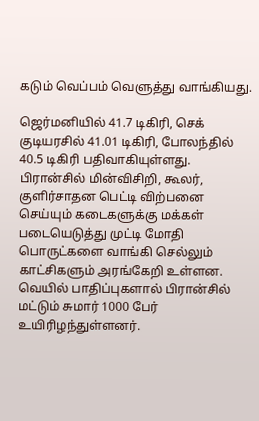கடும் வெப்பம் வெளுத்து வாங்கியது.

ஜெர்மனியில் 41.7 டிகிரி, செக் குடியரசில் 41.01 டிகிரி, போலந்தில் 40.5 டிகிரி பதிவாகியுள்ளது. பிரான்சில் மின்விசிறி, கூலர், குளிர்சாதன பெட்டி விற்பனை செய்யும் கடைகளுக்கு மக்கள் படையெடுத்து முட்டி மோதி பொருட்களை வாங்கி செல்லும் காட்சிகளும் அரங்கேறி உள்ளன. வெயில் பாதிப்புகளால் பிரான்சில் மட்டும் சுமார் 1000 பேர் உயிரிழந்துள்ளனர்.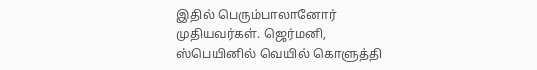இதில் பெரும்பாலானோர் முதியவர்கள். ஜெர்மனி, ஸ்பெயினில் வெயில் கொளுத்தி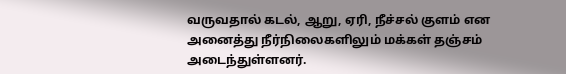வருவதால் கடல், ஆறு, ஏரி, நீச்சல் குளம் என அனைத்து நீர்நிலைகளிலும் மக்கள் தஞ்சம் அடைந்துள்ளனர்.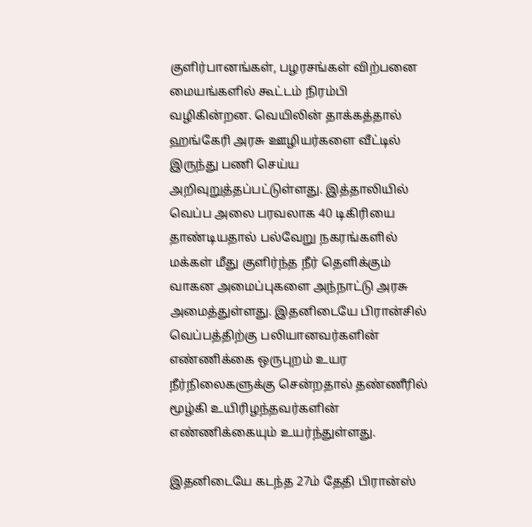குளிர்பானங்கள், பழரசங்கள் விற்பனை மையங்களில் கூட்டம் நிரம்பி வழிகின்றன. வெயிலின் தாக்கத்தால் ஹங்கேரி அரசு ஊழியர்களை வீட்டில் இருந்து பணி செய்ய அறிவுறுத்தப்பட்டுள்ளது. இத்தாலியில் வெப்ப அலை பரவலாக 40 டிகிரியை தாண்டியதால் பல்வேறு நகரங்களில் மக்கள் மீது குளிர்ந்த நீர் தெளிக்கும் வாகன அமைப்புகளை அந்நாட்டு அரசு அமைத்துள்ளது. இதனிடையே பிரான்சில் வெப்பத்திற்கு பலியானவர்களின் எண்ணிக்கை ஒருபுறம் உயர நீர்நிலைகளுக்கு சென்றதால் தண்ணீரில் மூழ்கி உயிரிழந்தவர்களின் எண்ணிக்கையும் உயர்ந்துள்ளது.

இதனிடையே கடந்த 27ம் தேதி பிரான்ஸ்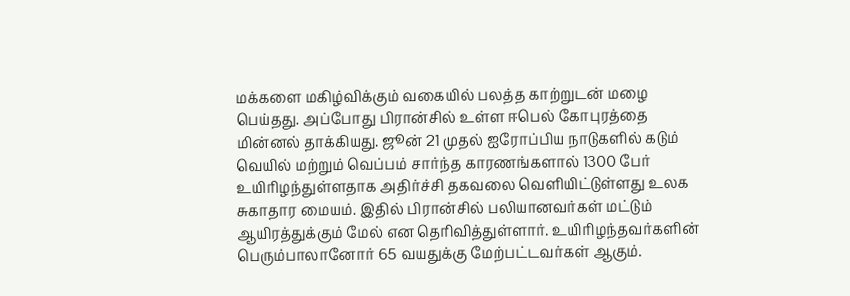மக்களை மகிழ்விக்கும் வகையில் பலத்த காற்றுடன் மழை பெய்தது. அப்போது பிரான்சில் உள்ள ஈபெல் கோபுரத்தை மின்னல் தாக்கியது. ஜூன் 21 முதல் ஐரோப்பிய நாடுகளில் கடும் வெயில் மற்றும் வெப்பம் சார்ந்த காரணங்களால் 1300 பேர் உயிரிழந்துள்ளதாக அதிர்ச்சி தகவலை வெளியிட்டுள்ளது உலக சுகாதார மையம். இதில் பிரான்சில் பலியானவர்கள் மட்டும் ஆயிரத்துக்கும் மேல் என தெரிவித்துள்ளார். உயிரிழந்தவர்களின் பெரும்பாலானோர் 65 வயதுக்கு மேற்பட்டவர்கள் ஆகும்.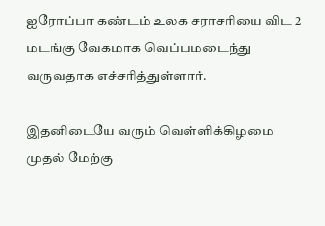ஐரோப்பா கண்டம் உலக சராசரியை விட 2 மடங்கு வேகமாக வெப்பமடைந்து வருவதாக எச்சரித்துள்ளார்.

இதனிடையே வரும் வெள்ளிக்கிழமை முதல் மேற்கு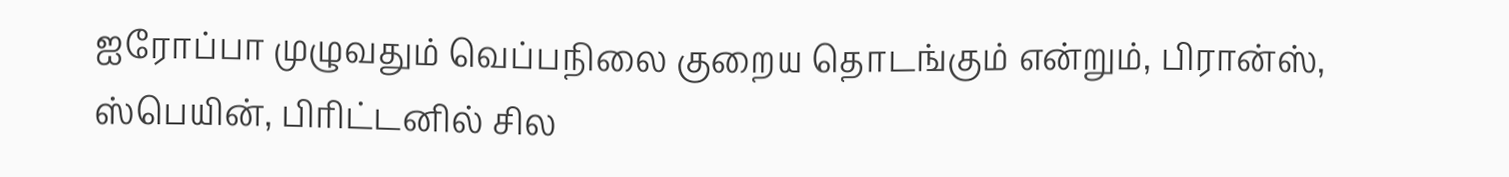ஐரோப்பா முழுவதும் வெப்பநிலை குறைய தொடங்கும் என்றும், பிரான்ஸ், ஸ்பெயின், பிரிட்டனில் சில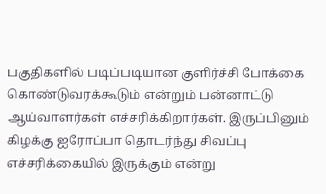பகுதிகளில் படிப்படியான குளிர்ச்சி போக்கை கொண்டுவரக்கூடும் என்றும் பன்னாட்டு ஆய்வாளர்கள் எச்சரிக்கிறார்கள். இருப்பினும் கிழக்கு ஐரோப்பா தொடர்ந்து சிவப்பு எச்சரிக்கையில் இருக்கும் என்று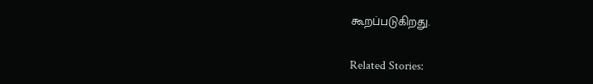கூறப்படுகிறது.

Related Stories: